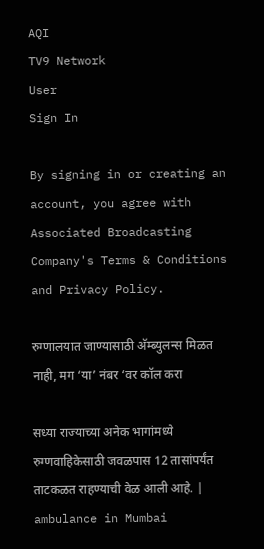AQI
TV9 Network
User
Sign In

By signing in or creating an account, you agree with Associated Broadcasting Company's Terms & Conditions and Privacy Policy.

रुग्णालयात जाण्यासाठी अ‍ॅम्ब्युलन्स मिळत नाही, मग ‘या’ नंबर ‘वर कॉल करा

सध्या राज्याच्या अनेक भागांमध्ये रुग्णवाहिकेसाठी जवळपास 12 तासांपर्यंत ताटकळत राहण्याची वेळ आली आहे. | ambulance in Mumbai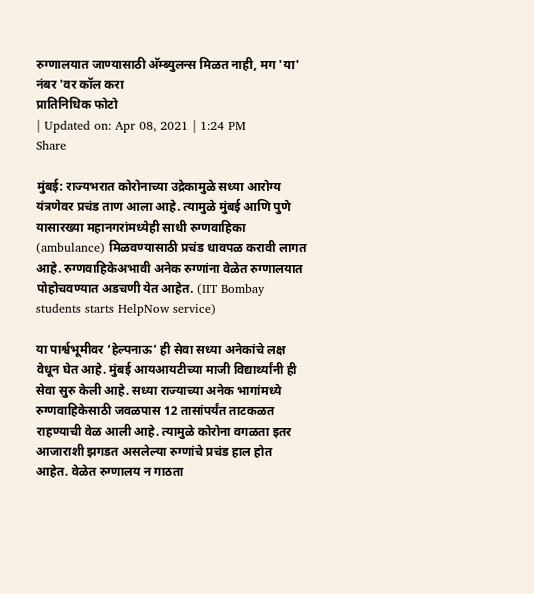रुग्णालयात जाण्यासाठी अ‍ॅम्ब्युलन्स मिळत नाही, मग 'या' नंबर 'वर कॉल करा
प्रातिनिधिक फोटो
| Updated on: Apr 08, 2021 | 1:24 PM
Share

मुंबई: राज्यभरात कोरोनाच्या उद्रेकामुळे सध्या आरोग्य यंत्रणेवर प्रचंड ताण आला आहे. त्यामुळे मुंबई आणि पुणे यासारख्या महानगरांमध्येही साधी रुग्णवाहिका (ambulance) मिळवण्यासाठी प्रचंड धावपळ करावी लागत आहे. रुग्णवाहिकेअभावी अनेक रुग्णांना वेळेत रुग्णालयात पोहोचवण्यात अडचणी येत आहेत. (IIT Bombay students starts HelpNow service)

या पार्श्वभूमीवर ‘हेल्पनाऊ’ ही सेवा सध्या अनेकांचे लक्ष वेधून घेत आहे. मुंबई आयआयटीच्या माजी विद्यार्थ्यांनी ही सेवा सुरु केली आहे. सध्या राज्याच्या अनेक भागांमध्ये रुग्णवाहिकेसाठी जवळपास 12 तासांपर्यंत ताटकळत राहण्याची वेळ आली आहे. त्यामुळे कोरोना वगळता इतर आजाराशी झगडत असलेल्या रुग्णांचे प्रचंड हाल होत आहेत. वेळेत रुग्णालय न गाठता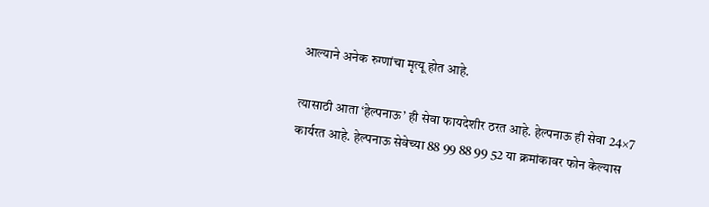आल्याने अनेक रुग्णांचा मृत्यू होत आहे.

त्यासाठी आता ‘हेल्पनाऊ’ ही सेवा फायदेशीर ठरत आहे. हेल्पनाऊ ही सेवा 24×7 कार्यरत आहे. हेल्पनाऊ सेवेच्या 88 99 88 99 52 या क्रमांकावर फोन केल्यास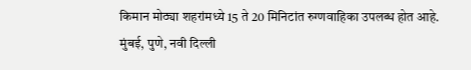किमान मोठ्या शहरांमध्ये 15 ते 20 मिनिटांत रुग्णवाहिका उपलब्ध होत आहे. मुंबई, पुणे, नवी दिल्ली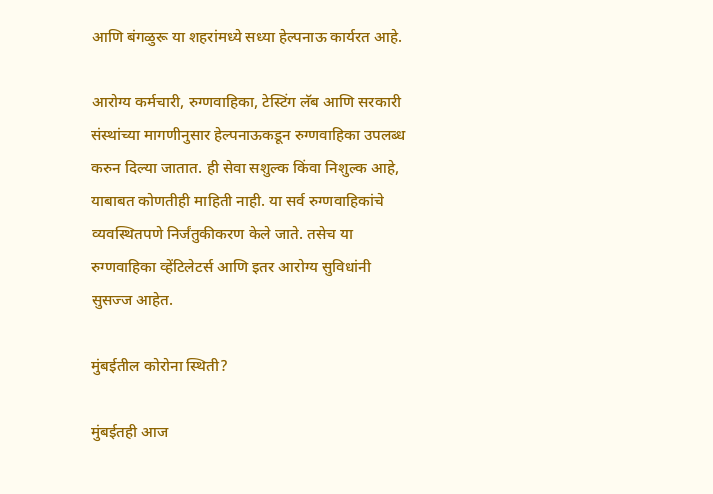आणि बंगळुरू या शहरांमध्ये सध्या हेल्पनाऊ कार्यरत आहे.

आरोग्य कर्मचारी, रुग्णवाहिका, टेस्टिंग लॅब आणि सरकारी संस्थांच्या मागणीनुसार हेल्पनाऊकडून रुग्णवाहिका उपलब्ध करुन दिल्या जातात. ही सेवा सशुल्क किंवा निशुल्क आहे, याबाबत कोणतीही माहिती नाही. या सर्व रुग्णवाहिकांचे व्यवस्थितपणे निर्जंतुकीकरण केले जाते. तसेच या रुग्णवाहिका व्हेंटिलेटर्स आणि इतर आरोग्य सुविधांनी सुसज्ज आहेत.

मुंबईतील कोरोना स्थिती?

मुंबईतही आज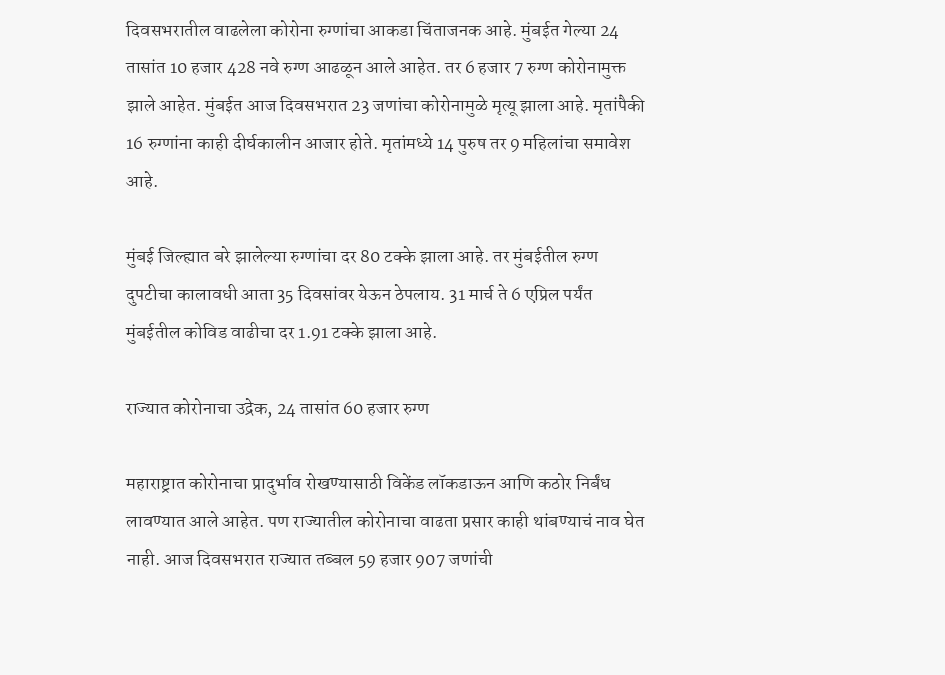दिवसभरातील वाढलेला कोरोना रुग्णांचा आकडा चिंताजनक आहे. मुंबईत गेल्या 24 तासांत 10 हजार 428 नवे रुग्ण आढळून आले आहेत. तर 6 हजार 7 रुग्ण कोरोनामुक्त झाले आहेत. मुंबईत आज दिवसभरात 23 जणांचा कोरोनामुळे मृत्यू झाला आहे. मृतांपैकी 16 रुग्णांना काही दीर्घकालीन आजार होते. मृतांमध्ये 14 पुरुष तर 9 महिलांचा समावेश आहे.

मुंबई जिल्ह्यात बरे झालेल्या रुग्णांचा दर 80 टक्के झाला आहे. तर मुंबईतील रुग्ण दुपटीचा कालावधी आता 35 दिवसांवर येऊन ठेपलाय. 31 मार्च ते 6 एप्रिल पर्यंत मुंबईतील कोविड वाढीचा दर 1.91 टक्के झाला आहे.

राज्यात कोरोनाचा उद्रेक, 24 तासांत 60 हजार रुग्ण

महाराष्ट्रात कोरोनाचा प्रादुर्भाव रोखण्यासाठी विकेंड लॉकडाऊन आणि कठोर निर्बंध लावण्यात आले आहेत. पण राज्यातील कोरोनाचा वाढता प्रसार काही थांबण्याचं नाव घेत नाही. आज दिवसभरात राज्यात तब्बल 59 हजार 907 जणांची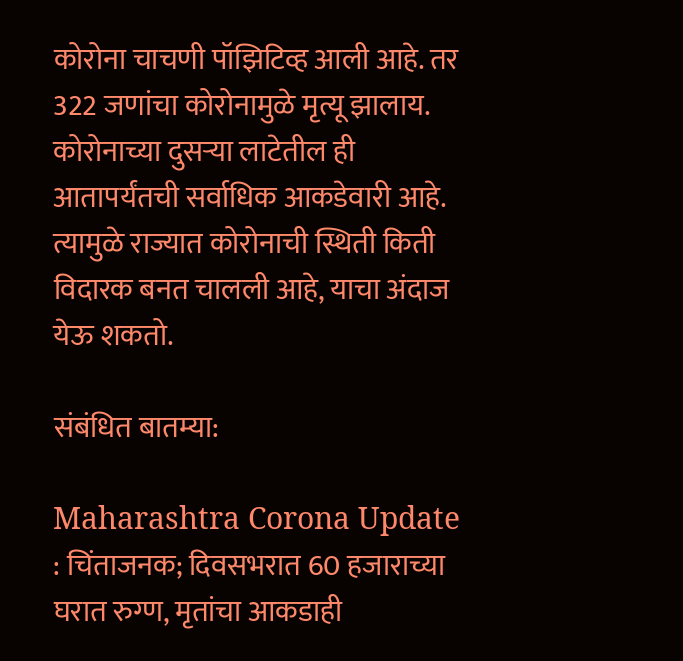कोरोना चाचणी पॉझिटिव्ह आली आहे. तर 322 जणांचा कोरोनामुळे मृत्यू झालाय. कोरोनाच्या दुसऱ्या लाटेतील ही आतापर्यंतची सर्वाधिक आकडेवारी आहे. त्यामुळे राज्यात कोरोनाची स्थिती किती विदारक बनत चालली आहे, याचा अंदाज येऊ शकतो.

संबंधित बातम्या:

Maharashtra Corona Update : चिंताजनक; दिवसभरात 60 हजाराच्या घरात रुग्ण, मृतांचा आकडाही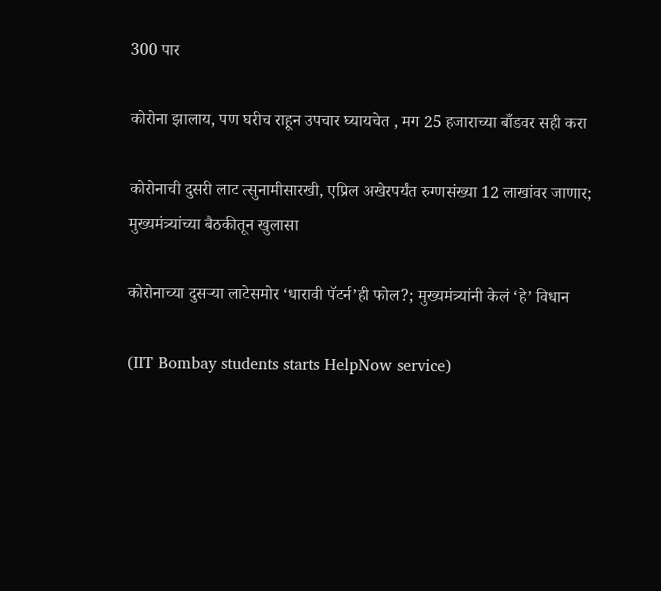300 पार

कोरोना झालाय, पण घरीच राहून उपचार घ्यायचेत , मग 25 हजाराच्या बाँडवर सही करा

कोरोनाची दुसरी लाट त्सुनामीसारखी, एप्रिल अखेरपर्यंत रुग्णसंख्या 12 लाखांवर जाणार; मुख्यमंत्र्यांच्या बैठकीतून खुलासा

कोरोनाच्या दुसऱ्या लाटेसमोर ‘धारावी पॅटर्न’ही फोल?; मुख्यमंत्र्यांनी केलं ‘हे’ विधान

(IIT Bombay students starts HelpNow service)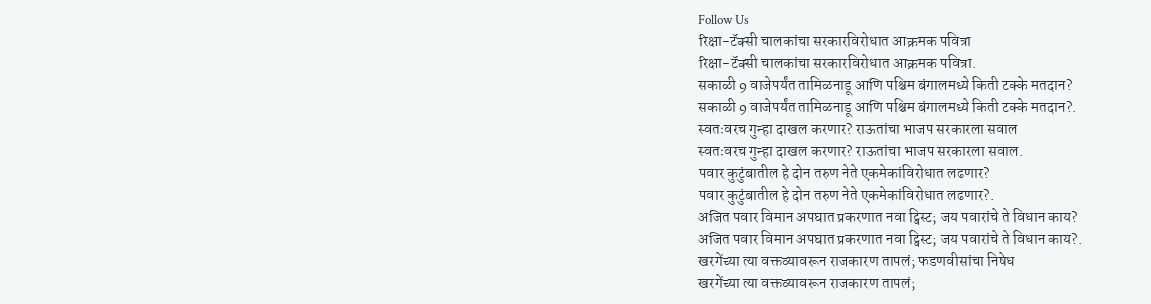Follow Us
रिक्षा-टॅक्सी चालकांचा सरकारविरोधात आक्रमक पवित्रा
रिक्षा-टॅक्सी चालकांचा सरकारविरोधात आक्रमक पवित्रा.
सकाळी 9 वाजेपर्यंत तामिळनाडू आणि पश्चिम बंगालमध्ये किती टक्के मतदान?
सकाळी 9 वाजेपर्यंत तामिळनाडू आणि पश्चिम बंगालमध्ये किती टक्के मतदान?.
स्वतःवरच गुन्हा दाखल करणार? राऊतांचा भाजप सरकारला सवाल
स्वतःवरच गुन्हा दाखल करणार? राऊतांचा भाजप सरकारला सवाल.
पवार कुटुंबातील हे दोन तरुण नेते एकमेकांविरोधात लढणार?
पवार कुटुंबातील हे दोन तरुण नेते एकमेकांविरोधात लढणार?.
अजित पवार विमान अपघात प्रकरणात नवा ट्विस्ट; जय पवारांचे ते विधान काय?
अजित पवार विमान अपघात प्रकरणात नवा ट्विस्ट; जय पवारांचे ते विधान काय?.
खरगेंच्या त्या वक्तव्यावरून राजकारण तापलं; फडणवीसांचा निषेध
खरगेंच्या त्या वक्तव्यावरून राजकारण तापलं;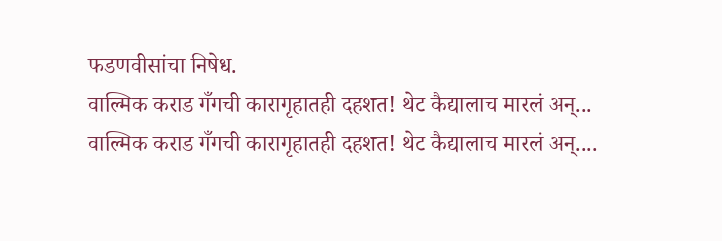फडणवीसांचा निषेध.
वाल्मिक कराड गँगची कारागृहातही दहशत! थेट कैद्यालाच मारलं अन्...
वाल्मिक कराड गँगची कारागृहातही दहशत! थेट कैद्यालाच मारलं अन्....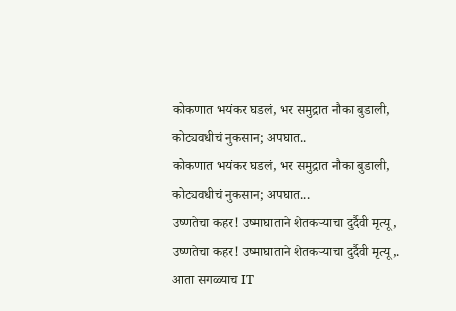कोकणात भयंकर घडलं, भर समुद्रात नौका बुडाली, कोट्यवधीचं नुकसान; अपघात..
कोकणात भयंकर घडलं, भर समुद्रात नौका बुडाली, कोट्यवधीचं नुकसान; अपघात...
उष्णतेचा कहर! उष्माघाताने शेतकऱ्याचा दुर्दैवी मृत्यू,
उष्णतेचा कहर! उष्माघाताने शेतकऱ्याचा दुर्दैवी मृत्यू,.
आता सगळ्याच IT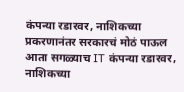कंपन्या रडारवर, नाशिकच्या प्रकरणानंतर सरकारचं मोठं पाऊल
आता सगळ्याच IT कंपन्या रडारवर, नाशिकच्या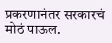प्रकरणानंतर सरकारचं मोठं पाऊल.